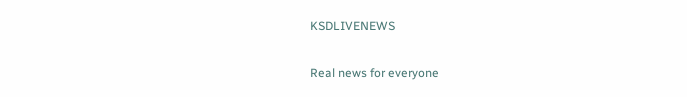KSDLIVENEWS

Real news for everyone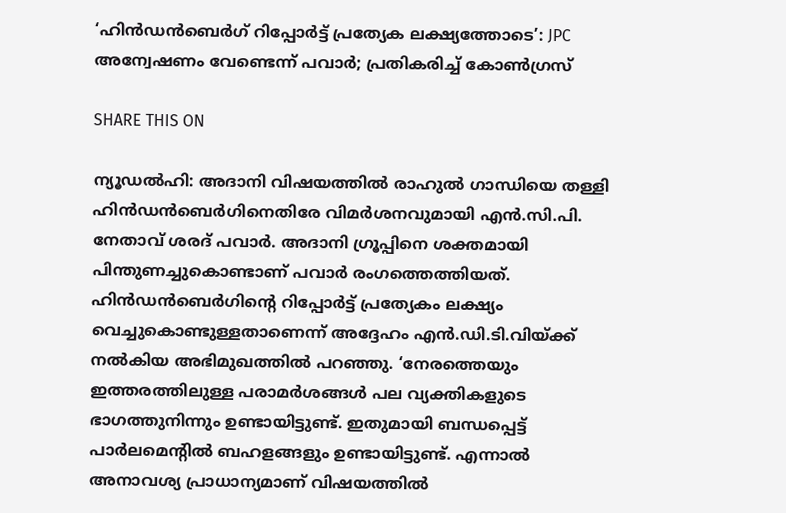‘ഹിൻഡൻബെർഗ് റിപ്പോർട്ട് പ്രത്യേക ലക്ഷ്യത്തോടെ’: JPC അന്വേഷണം വേണ്ടെന്ന് പവാർ; പ്രതികരിച്ച് കോൺഗ്രസ്

SHARE THIS ON

ന്യൂഡൽഹി: അദാനി വിഷയത്തിൽ രാഹുൽ ഗാന്ധിയെ തള്ളി ഹിൻഡൻബെർഗിനെതിരേ വിമർശനവുമായി എൻ.സി.പി. നേതാവ് ശരദ് പവാർ. അദാനി ഗ്രൂപ്പിനെ ശക്തമായി പിന്തുണച്ചുകൊണ്ടാണ് പവാർ രംഗത്തെത്തിയത്. ഹിൻഡൻബെർഗിന്റെ റിപ്പോർട്ട് പ്രത്യേകം ലക്ഷ്യം വെച്ചുകൊണ്ടുള്ളതാണെന്ന് അദ്ദേഹം എൻ.ഡി.ടി.വിയ്ക്ക് നൽകിയ അഭിമുഖത്തിൽ പറഞ്ഞു. ‘നേരത്തെയും ഇത്തരത്തിലുള്ള പരാമർശങ്ങൾ പല വ്യക്തികളുടെ ഭാഗത്തുനിന്നും ഉണ്ടായിട്ടുണ്ട്. ഇതുമായി ബന്ധപ്പെട്ട് പാർലമെന്റിൽ ബഹളങ്ങളും ഉണ്ടായിട്ടുണ്ട്. എന്നാൽ അനാവശ്യ പ്രാധാന്യമാണ് വിഷയത്തിൽ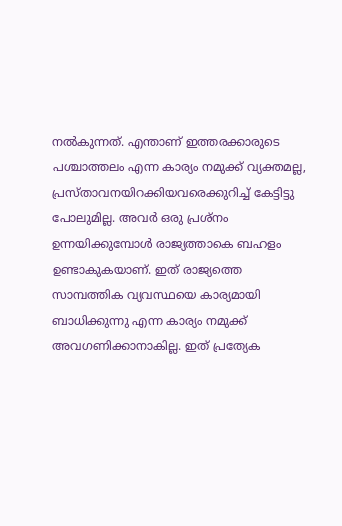നൽകുന്നത്. എന്താണ് ഇത്തരക്കാരുടെ പശ്ചാത്തലം എന്ന കാര്യം നമുക്ക് വ്യക്തമല്ല, പ്രസ്താവനയിറക്കിയവരെക്കുറിച്ച് കേട്ടിട്ടു പോലുമില്ല. അവർ ഒരു പ്രശ്നം ഉന്നയിക്കുമ്പോൾ രാജ്യത്താകെ ബഹളം ഉണ്ടാകുകയാണ്. ഇത് രാജ്യത്തെ സാമ്പത്തിക വ്യവസ്ഥയെ കാര്യമായി ബാധിക്കുന്നു എന്ന കാര്യം നമുക്ക് അവഗണിക്കാനാകില്ല. ഇത് പ്രത്യേക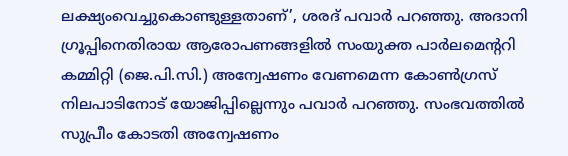ലക്ഷ്യംവെച്ചുകൊണ്ടുള്ളതാണ്’, ശരദ് പവാർ പറഞ്ഞു. അദാനി ഗ്രൂപ്പിനെതിരായ ആരോപണങ്ങളിൽ സംയുക്ത പാർലമെന്ററി കമ്മിറ്റി (ജെ.പി.സി.) അന്വേഷണം വേണമെന്ന കോൺഗ്രസ് നിലപാടിനോട് യോജിപ്പില്ലെന്നും പവാർ പറഞ്ഞു. സംഭവത്തിൽ സുപ്രീം കോടതി അന്വേഷണം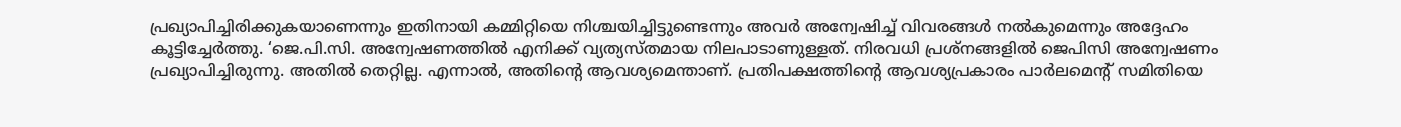പ്രഖ്യാപിച്ചിരിക്കുകയാണെന്നും ഇതിനായി കമ്മിറ്റിയെ നിശ്ചയിച്ചിട്ടുണ്ടെന്നും അവർ അന്വേഷിച്ച് വിവരങ്ങൾ നൽകുമെന്നും അദ്ദേഹം കൂട്ടിച്ചേർത്തു. ‘ജെ.പി.സി. അന്വേഷണത്തിൽ എനിക്ക് വ്യത്യസ്തമായ നിലപാടാണുള്ളത്. നിരവധി പ്രശ്നങ്ങളിൽ ജെപിസി അന്വേഷണം പ്രഖ്യാപിച്ചിരുന്നു. അതിൽ തെറ്റില്ല. എന്നാൽ, അതിന്റെ ആവശ്യമെന്താണ്. പ്രതിപക്ഷത്തിന്റെ ആവശ്യപ്രകാരം പാർലമെന്റ് സമിതിയെ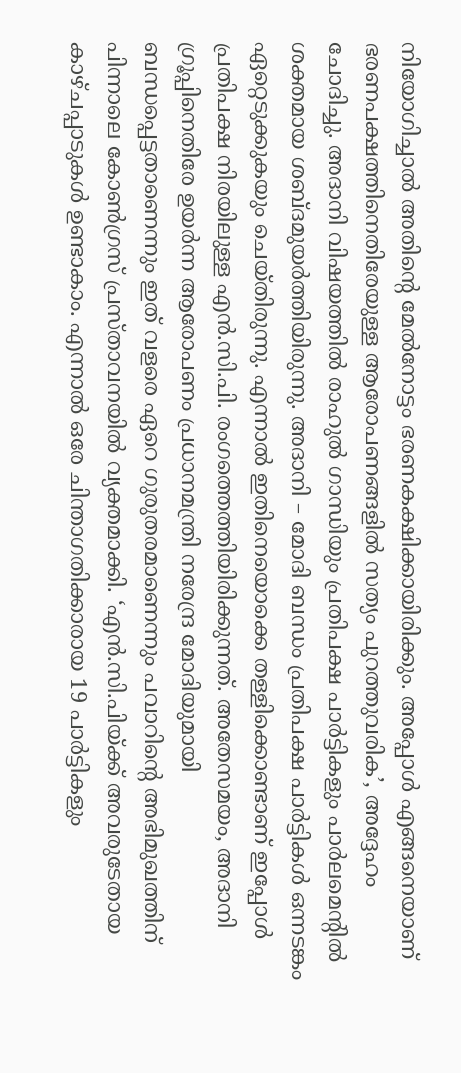നിയോഗിച്ചാൽ അതിന്റെ മേൽനോട്ടം ഭരണകക്ഷിക്കായിരിക്കും. അപ്പോൾ എങ്ങനെയാണ് ഭരണപക്ഷത്തിനെതിരേയുള്ള ആരോപണങ്ങളിൽ സത്യം പുറത്തുവരിക’, അദ്ദേഹം ചോദിച്ചു. അദാനി വിഷയത്തിൽ രാഹുൽ ഗാന്ധിയും പ്രതിപക്ഷ പാർട്ടികളും പാർലമെന്റിൽ ശക്തമായ ശബ്ദമുയർത്തിയിരുന്നു. അദാനി – മോദി ബന്ധം പ്രതിപക്ഷ പാർട്ടികൾ ഒന്നടങ്കം ഏറ്റെടുക്കുകയും ചെയ്തിരുന്നു. എന്നാൽ ഇതിനെയൊക്കെ തള്ളിക്കൊണ്ടാണ് ഇപ്പോൾ പ്രതിപക്ഷ നിരയിലുള്ള എൻ.സി.പി. രംഗത്തെത്തിയിരിക്കുന്നത്. അതേസമയം, അദാനി ഗ്രൂപ്പിനെതിരേ ഉയർന്ന ആരോപണം പ്രധാനമന്ത്രി നരേന്ദ്ര മോദിയുമായി ബന്ധപ്പെട്ടതാണെന്നും ഇത് വളരെ ഏറെ ഗുരുതരമാണെന്നും പവാറിന്റെ അഭിമുഖത്തിന് പിന്നാലെ കോൺഗ്രസ് പ്രസ്താവനയിൽ വ്യക്തമാക്കി. ‘എൻ.സി.പിയ്ക്ക് അവരുടേതായ കാഴ്ചപ്പാടുകൾ ഉണ്ടാകാം. എന്നാൽ ഒരേ ചിന്താഗതിക്കാരായ 19 പാർട്ടികളും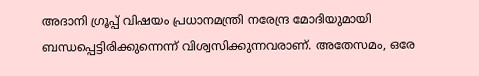അദാനി ഗ്രൂപ്പ് വിഷയം പ്രധാനമന്ത്രി നരേന്ദ്ര മോദിയുമായി ബന്ധപ്പെട്ടിരിക്കുന്നെന്ന് വിശ്വസിക്കുന്നവരാണ്. അതേസമം, ഒരേ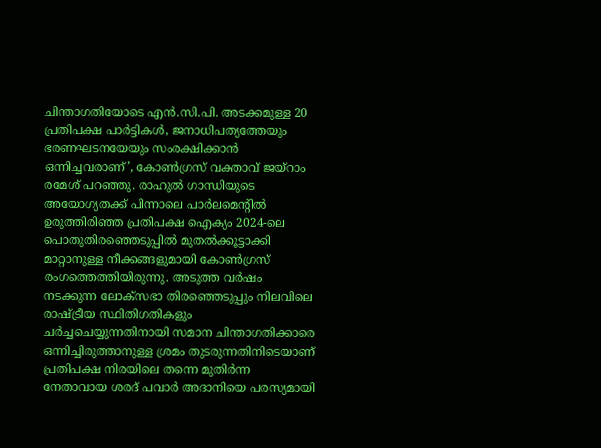ചിന്താഗതിയോടെ എൻ.സി.പി. അടക്കമുള്ള 20 പ്രതിപക്ഷ പാർട്ടികൾ, ജനാധിപത്യത്തേയും ഭരണഘടനയേയും സംരക്ഷിക്കാൻ ഒന്നിച്ചവരാണ്’, കോൺഗ്രസ് വക്താവ് ജയ്റാം രമേശ് പറഞ്ഞു. രാഹുല്‍ ഗാന്ധിയുടെ അയോഗ്യതക്ക് പിന്നാലെ പാര്‍ലമെന്റില്‍ ഉരുത്തിരിഞ്ഞ പ്രതിപക്ഷ ഐക്യം 2024-ലെ പൊതുതിരഞ്ഞെടുപ്പിൽ മുതല്‍ക്കൂട്ടാക്കി മാറ്റാനുള്ള നീക്കങ്ങളുമായി കോണ്‍ഗ്രസ് രംഗത്തെത്തിയിരുന്നു. അടുത്ത വര്‍ഷം നടക്കുന്ന ലോക്‌സഭാ തിരഞ്ഞെടുപ്പും നിലവിലെ രാഷ്ട്രീയ സ്ഥിതിഗതികളും ചര്‍ച്ചചെയ്യുന്നതിനായി സമാന ചിന്താഗതിക്കാരെ ഒന്നിച്ചിരുത്താനുള്ള ശ്രമം തുടരുന്നതിനിടെയാണ് പ്രതിപക്ഷ നിരയിലെ തന്നെ മുതിർന്ന നേതാവായ ശരദ് പവാർ അദാനിയെ പരസ്യമായി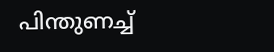പിന്തുണച്ച്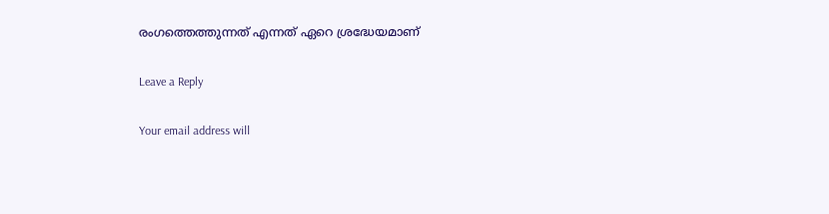രംഗത്തെത്തുന്നത് എന്നത് ഏറെ ശ്രദ്ധേയമാണ്

Leave a Reply

Your email address will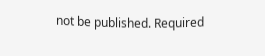not be published. Required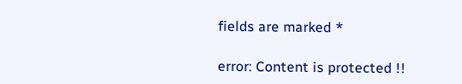fields are marked *

error: Content is protected !!